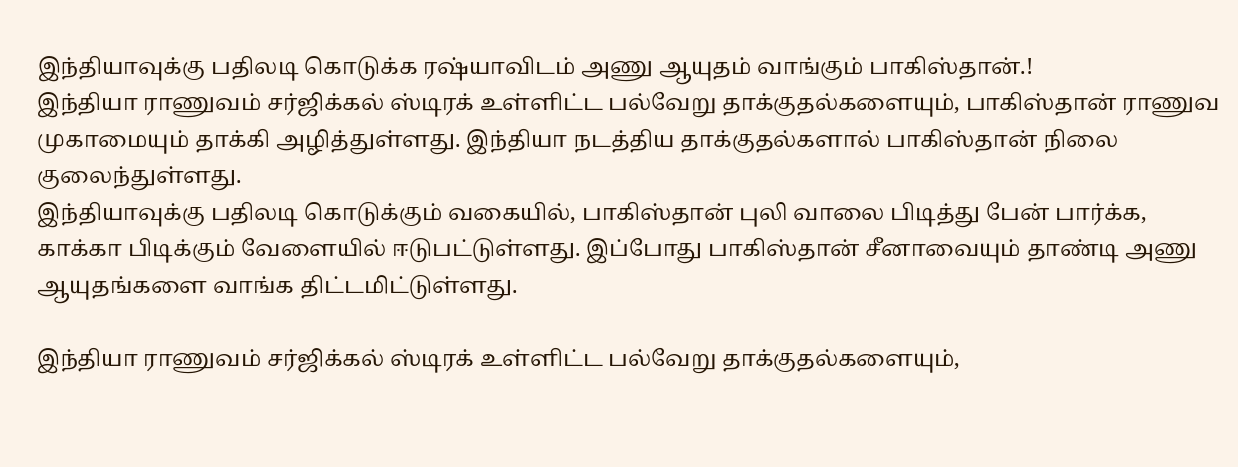இந்தியாவுக்கு பதிலடி கொடுக்க ரஷ்யாவிடம் அணு ஆயுதம் வாங்கும் பாகிஸ்தான்.!
இந்தியா ராணுவம் சர்ஜிக்கல் ஸ்டிரக் உள்ளிட்ட பல்வேறு தாக்குதல்களையும், பாகிஸ்தான் ராணுவ முகாமையும் தாக்கி அழித்துள்ளது. இந்தியா நடத்திய தாக்குதல்களால் பாகிஸ்தான் நிலை குலைந்துள்ளது.
இந்தியாவுக்கு பதிலடி கொடுக்கும் வகையில், பாகிஸ்தான் புலி வாலை பிடித்து பேன் பார்க்க, காக்கா பிடிக்கும் வேளையில் ஈடுபட்டுள்ளது. இப்போது பாகிஸ்தான் சீனாவையும் தாண்டி அணு ஆயுதங்களை வாங்க திட்டமிட்டுள்ளது.

இந்தியா ராணுவம் சர்ஜிக்கல் ஸ்டிரக் உள்ளிட்ட பல்வேறு தாக்குதல்களையும்,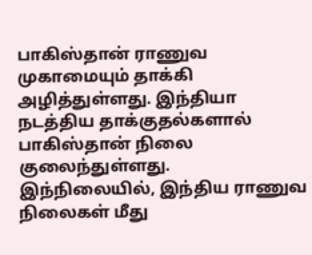பாகிஸ்தான் ராணுவ முகாமையும் தாக்கி அழித்துள்ளது. இந்தியா நடத்திய தாக்குதல்களால் பாகிஸ்தான் நிலை குலைந்துள்ளது.
இந்நிலையில், இந்திய ராணுவ நிலைகள் மீது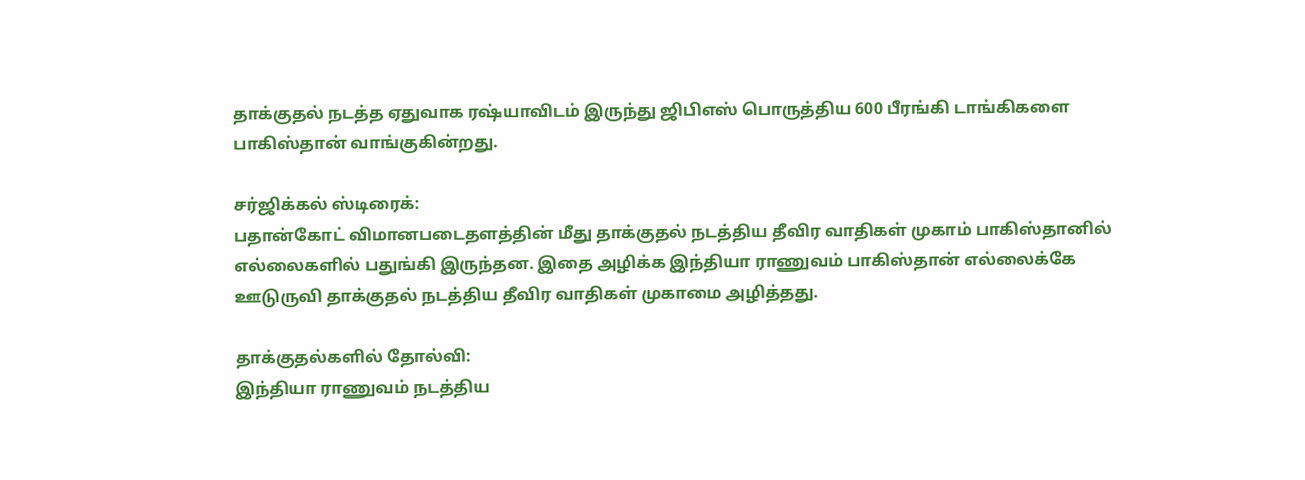தாக்குதல் நடத்த ஏதுவாக ரஷ்யாவிடம் இருந்து ஜிபிஎஸ் பொருத்திய 600 பீரங்கி டாங்கிகளை பாகிஸ்தான் வாங்குகின்றது.

சர்ஜிக்கல் ஸ்டிரைக்:
பதான்கோட் விமானபடைதளத்தின் மீது தாக்குதல் நடத்திய தீவிர வாதிகள் முகாம் பாகிஸ்தானில் எல்லைகளில் பதுங்கி இருந்தன. இதை அழிக்க இந்தியா ராணுவம் பாகிஸ்தான் எல்லைக்கே ஊடுருவி தாக்குதல் நடத்திய தீவிர வாதிகள் முகாமை அழித்தது.

தாக்குதல்களில் தோல்வி:
இந்தியா ராணுவம் நடத்திய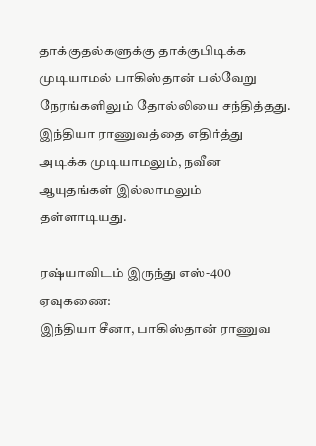தாக்குதல்களுக்கு தாக்குபிடிக்க முடியாமல் பாகிஸ்தான் பல்வேறு நேரங்களிலும் தோல்லியை சந்தித்தது. இந்தியா ராணுவத்தை எதிர்த்து அடிக்க முடியாமலும், நவீன ஆயுதங்கள் இல்லாமலும் தள்ளாடியது.

ரஷ்யாவிடம் இருந்து எஸ்-400 ஏவுகணை:
இந்தியா சீனா, பாகிஸ்தான் ராணுவ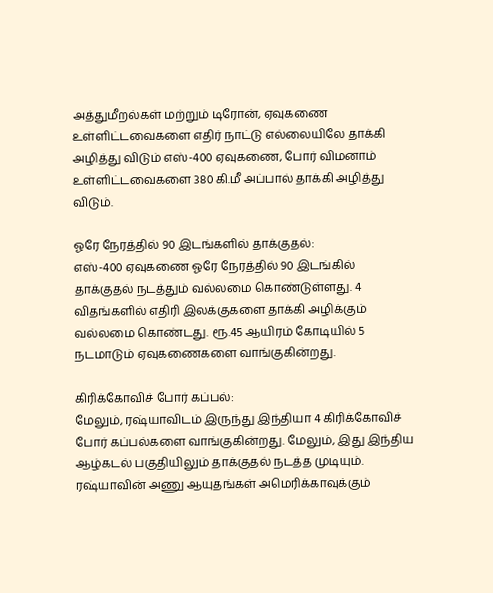அத்துமீறல்கள் மற்றும் டிரோன், ஏவுகணை உள்ளிட்டவைகளை எதிர் நாட்டு எல்லையிலே தாக்கி அழித்து விடும் எஸ்-400 ஏவுகணை, போர் விமனாம் உள்ளிட்டவைகளை 380 கி.மீ அப்பால் தாக்கி அழித்து விடும்.

ஓரே நேரத்தில் 90 இடங்களில் தாக்குதல்:
எஸ்-400 ஏவுகணை ஓரே நேரத்தில் 90 இடங்கில் தாக்குதல் நடத்தும் வல்லமை கொண்டுள்ளது. 4 விதங்களில் எதிரி இலக்குகளை தாக்கி அழிக்கும் வல்லமை கொண்டது. ரூ.45 ஆயிரம் கோடியில் 5 நடமாடும் ஏவுகணைகளை வாங்குகின்றது.

கிரிக்கோவிச் போர் கப்பல்:
மேலும், ரஷ்யாவிடம் இருந்து இந்தியா 4 கிரிக்கோவிச் போர் கப்பல்களை வாங்குகின்றது. மேலும், இது இந்திய ஆழ்கடல் பகுதியிலும் தாக்குதல் நடத்த முடியும்.
ரஷ்யாவின் அணு ஆயுதங்கள் அமெரிக்காவுக்கும்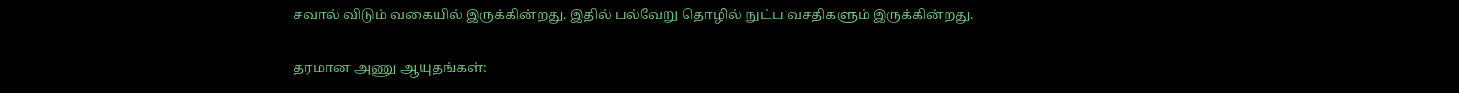சவால் விடும் வகையில் இருக்கின்றது. இதில் பல்வேறு தொழில் நுட்ப வசதிகளும் இருக்கின்றது.

தரமான அணு ஆயுதங்கள்: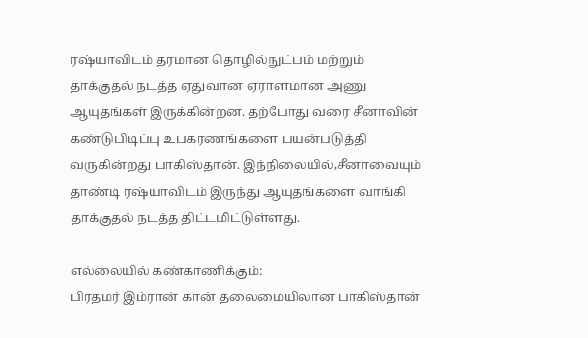ரஷ்யாவிடம் தரமான தொழில்நுட்பம் மற்றும் தாக்குதல் நடத்த ஏதுவான ஏராளமான அணு ஆயுதங்கள் இருக்கின்றன. தற்போது வரை சீனாவின் கண்டுபிடிப்பு உபகரணங்களை பயன்படுத்தி வருகின்றது பாகிஸ்தான். இந்நிலையில்,சீனாவையும் தாண்டி ரஷ்யாவிடம் இருந்து ஆயுதங்களை வாங்கி தாக்குதல் நடத்த திட்டமிட்டுள்ளது.

எல்லையில் கண்காணிக்கும்:
பிரதமர் இம்ரான் கான் தலைமையிலான பாகிஸ்தான்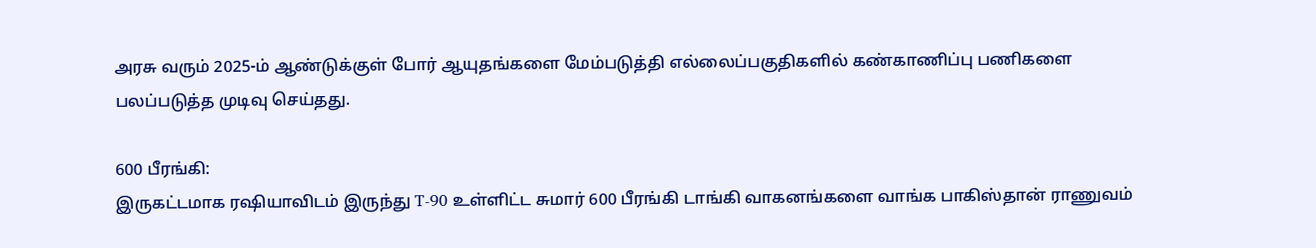அரசு வரும் 2025-ம் ஆண்டுக்குள் போர் ஆயுதங்களை மேம்படுத்தி எல்லைப்பகுதிகளில் கண்காணிப்பு பணிகளை பலப்படுத்த முடிவு செய்தது.

600 பீரங்கி:
இருகட்டமாக ரஷியாவிடம் இருந்து T-90 உள்ளிட்ட சுமார் 600 பீரங்கி டாங்கி வாகனங்களை வாங்க பாகிஸ்தான் ராணுவம்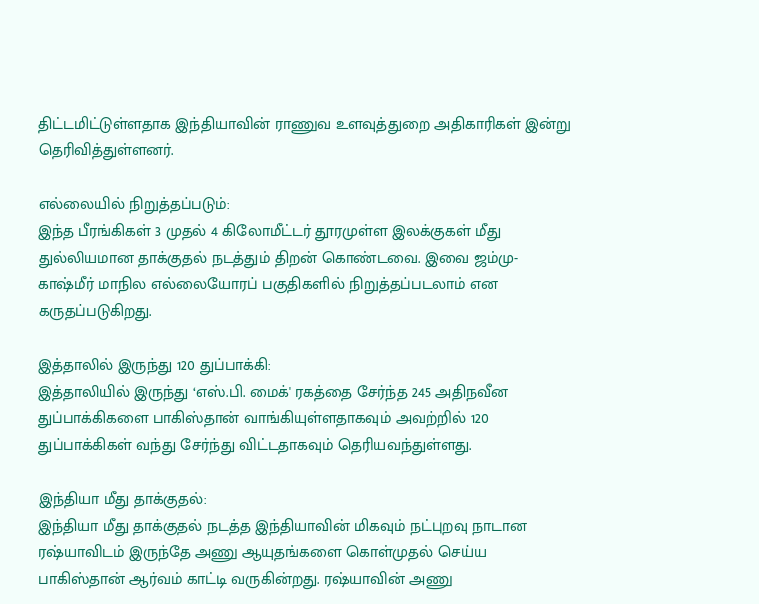திட்டமிட்டுள்ளதாக இந்தியாவின் ராணுவ உளவுத்துறை அதிகாரிகள் இன்று தெரிவித்துள்ளனர்.

எல்லையில் நிறுத்தப்படும்:
இந்த பீரங்கிகள் 3 முதல் 4 கிலோமீட்டர் தூரமுள்ள இலக்குகள் மீது துல்லியமான தாக்குதல் நடத்தும் திறன் கொண்டவை. இவை ஜம்மு-காஷ்மீர் மாநில எல்லையோரப் பகுதிகளில் நிறுத்தப்படலாம் என கருதப்படுகிறது.

இத்தாலில் இருந்து 120 துப்பாக்கி:
இத்தாலியில் இருந்து ‘எஸ்.பி. மைக்' ரகத்தை சேர்ந்த 245 அதிநவீன துப்பாக்கிகளை பாகிஸ்தான் வாங்கியுள்ளதாகவும் அவற்றில் 120 துப்பாக்கிகள் வந்து சேர்ந்து விட்டதாகவும் தெரியவந்துள்ளது.

இந்தியா மீது தாக்குதல்:
இந்தியா மீது தாக்குதல் நடத்த இந்தியாவின் மிகவும் நட்புறவு நாடான ரஷ்யாவிடம் இருந்தே அணு ஆயுதங்களை கொள்முதல் செய்ய பாகிஸ்தான் ஆர்வம் காட்டி வருகின்றது. ரஷ்யாவின் அணு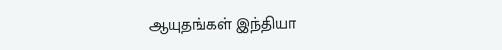ஆயுதங்கள் இந்தியா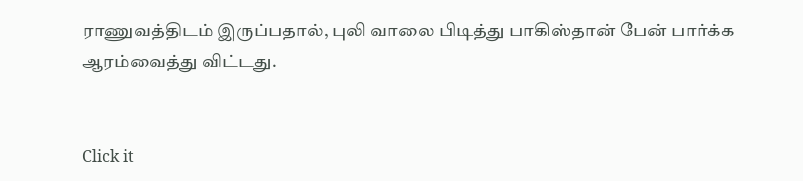ராணுவத்திடம் இருப்பதால், புலி வாலை பிடித்து பாகிஸ்தான் பேன் பார்க்க ஆரம்வைத்து விட்டது.


Click it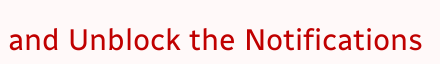and Unblock the Notifications